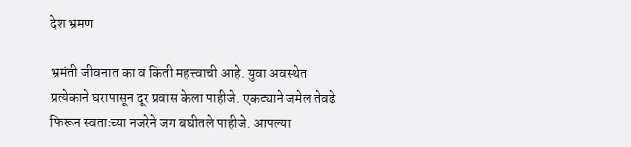देश भ्रमण

भ्रमंती जीवनात का व किती महत्त्वाची आहे. युवा अवस्थेत प्रत्येकाने घरापासून दूर प्रवास केला पाहीजे. एकट्याने जमेल तेवढे फिरून स्वताःच्या नजरेने जग बघीतले पाहीजे. आपल्या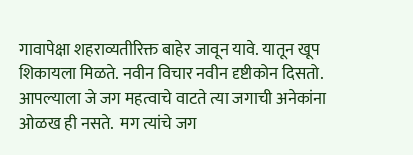गावापेक्षा शहराव्यतीरिक्त बाहेर जावून यावे. यातून खूप शिकायला मिळते. नवीन विचार नवीन दृष्टीकोन दिसतो. आपल्याला जे जग महत्वाचे वाटते त्या जगाची अनेकांना ओळख ही नसते.  मग त्यांचे जग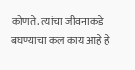कोणते. त्यांचा जीवनाकडे बघण्याचा कल काय आहे हे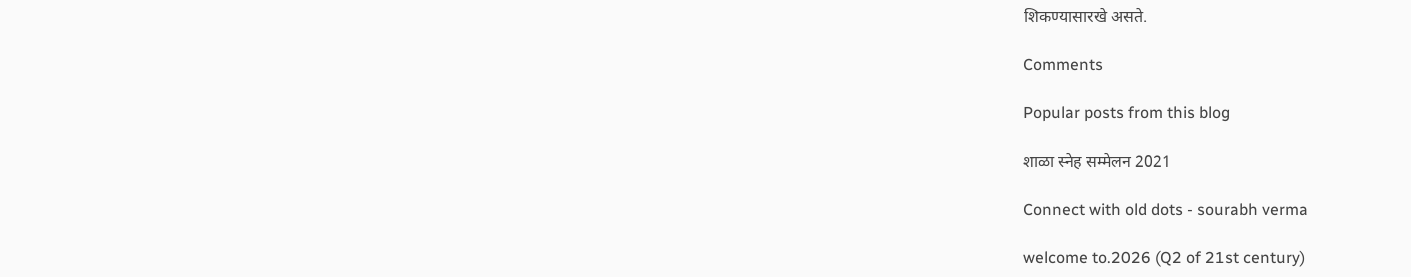शिकण्यासारखे असते.

Comments

Popular posts from this blog

शाळा स्नेह सम्मेलन 2021

Connect with old dots - sourabh verma

welcome to.2026 (Q2 of 21st century)